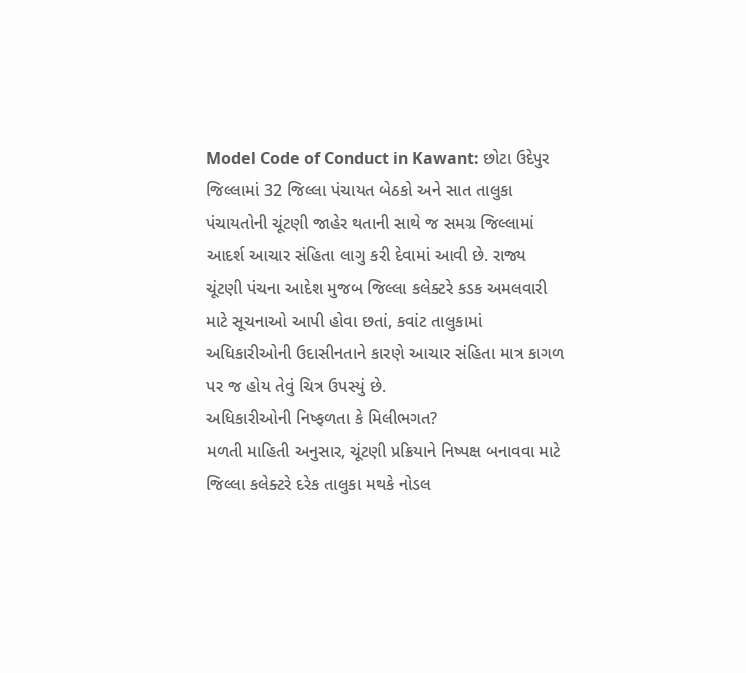Model Code of Conduct in Kawant: છોટા ઉદેપુર જિલ્લામાં 32 જિલ્લા પંચાયત બેઠકો અને સાત તાલુકા પંચાયતોની ચૂંટણી જાહેર થતાની સાથે જ સમગ્ર જિલ્લામાં આદર્શ આચાર સંહિતા લાગુ કરી દેવામાં આવી છે. રાજ્ય ચૂંટણી પંચના આદેશ મુજબ જિલ્લા કલેક્ટરે કડક અમલવારી માટે સૂચનાઓ આપી હોવા છતાં, કવાંટ તાલુકામાં અધિકારીઓની ઉદાસીનતાને કારણે આચાર સંહિતા માત્ર કાગળ પર જ હોય તેવું ચિત્ર ઉપસ્યું છે.
અધિકારીઓની નિષ્ફળતા કે મિલીભગત?
મળતી માહિતી અનુસાર, ચૂંટણી પ્રક્રિયાને નિષ્પક્ષ બનાવવા માટે જિલ્લા કલેક્ટરે દરેક તાલુકા મથકે નોડલ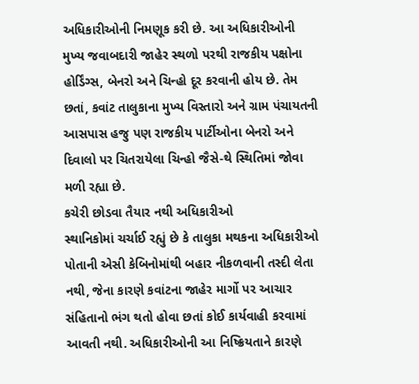અધિકારીઓની નિમણૂક કરી છે. આ અધિકારીઓની મુખ્ય જવાબદારી જાહેર સ્થળો પરથી રાજકીય પક્ષોના હોર્ડિંગ્સ, બેનરો અને ચિન્હો દૂર કરવાની હોય છે. તેમ છતાં, કવાંટ તાલુકાના મુખ્ય વિસ્તારો અને ગ્રામ પંચાયતની આસપાસ હજુ પણ રાજકીય પાર્ટીઓના બેનરો અને દિવાલો પર ચિતરાયેલા ચિન્હો જૈસે-થે સ્થિતિમાં જોવા મળી રહ્યા છે.
કચેરી છોડવા તૈયાર નથી અધિકારીઓ
સ્થાનિકોમાં ચર્ચાઈ રહ્યું છે કે તાલુકા મથકના અધિકારીઓ પોતાની એસી કેબિનોમાંથી બહાર નીકળવાની તસ્દી લેતા નથી, જેના કારણે કવાંટના જાહેર માર્ગો પર આચાર સંહિતાનો ભંગ થતો હોવા છતાં કોઈ કાર્યવાહી કરવામાં આવતી નથી. અધિકારીઓની આ નિષ્ક્રિયતાને કારણે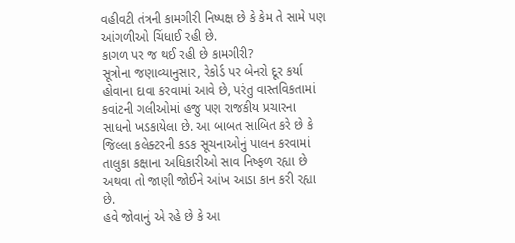વહીવટી તંત્રની કામગીરી નિષ્પક્ષ છે કે કેમ તે સામે પણ આંગળીઓ ચિંધાઈ રહી છે.
કાગળ પર જ થઈ રહી છે કામગીરી?
સૂત્રોના જણાવ્યાનુસાર, રેકોર્ડ પર બેનરો દૂર કર્યા હોવાના દાવા કરવામાં આવે છે, પરંતુ વાસ્તવિકતામાં કવાંટની ગલીઓમાં હજુ પણ રાજકીય પ્રચારના સાધનો ખડકાયેલા છે. આ બાબત સાબિત કરે છે કે જિલ્લા કલેક્ટરની કડક સૂચનાઓનું પાલન કરવામાં તાલુકા કક્ષાના અધિકારીઓ સાવ નિષ્ફળ રહ્યા છે અથવા તો જાણી જોઈને આંખ આડા કાન કરી રહ્યા છે.
હવે જોવાનું એ રહે છે કે આ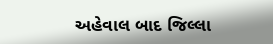અહેવાલ બાદ જિલ્લા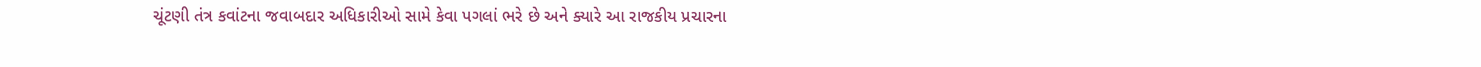ચૂંટણી તંત્ર કવાંટના જવાબદાર અધિકારીઓ સામે કેવા પગલાં ભરે છે અને ક્યારે આ રાજકીય પ્રચારના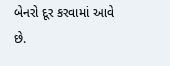બેનરો દૂર કરવામાં આવે છે.